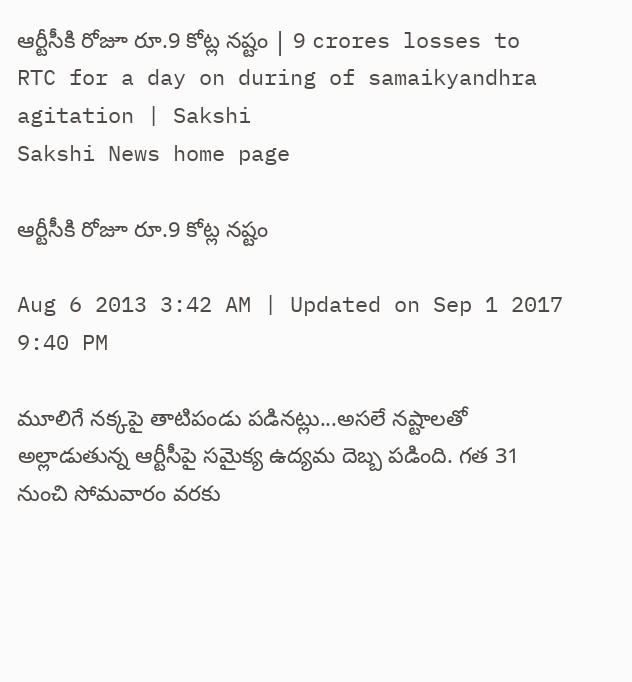ఆర్టీసీకి రోజూ రూ.9 కోట్ల నష్టం | 9 crores losses to RTC for a day on during of samaikyandhra agitation | Sakshi
Sakshi News home page

ఆర్టీసీకి రోజూ రూ.9 కోట్ల నష్టం

Aug 6 2013 3:42 AM | Updated on Sep 1 2017 9:40 PM

మూలిగే నక్కపై తాటిపండు పడినట్లు...అసలే నష్టాలతో అల్లాడుతున్న ఆర్టీసీపై సమైక్య ఉద్యమ దెబ్బ పడింది. గత 31 నుంచి సోమవారం వరకు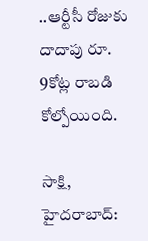..ఆర్టీసీ రోజుకు దాదాపు రూ. 9కోట్ల రాబడి కోల్పోయింది.

సాక్షి, హైదరాబాద్: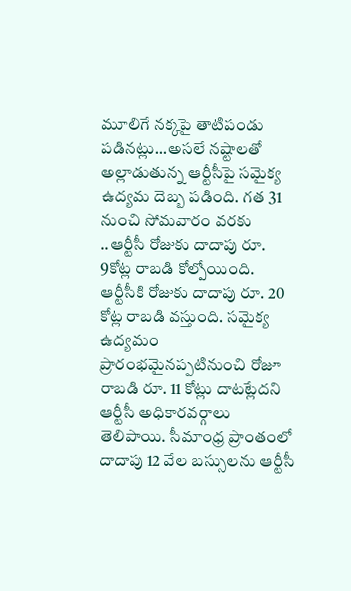మూలిగే నక్కపై తాటిపండు పడినట్లు...అసలే నష్టాలతో అల్లాడుతున్న ఆర్టీసీపై సమైక్య ఉద్యమ దెబ్బ పడింది. గత 31 నుంచి సోమవారం వరకు ..ఆర్టీసీ రోజుకు దాదాపు రూ. 9కోట్ల రాబడి కోల్పోయింది. ఆర్టీసీకి రోజుకు దాదాపు రూ. 20 కోట్ల రాబడి వస్తుంది. సమైక్య ఉద్యమం ప్రారంభమైనప్పటినుంచి రోజూ రాబడి రూ. 11 కోట్లు దాటట్లేదని ఆర్టీసీ అధికారవర్గాలు తెలిపాయి. సీమాంధ్ర ప్రాంతంలో దాదాపు 12 వేల బస్సులను ఆర్టీసీ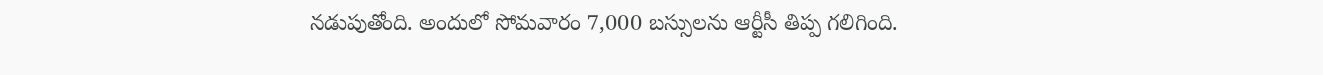నడుపుతోంది. అందులో సోమవారం 7,000 బస్సులను ఆర్టీసీ తిప్ప గలిగింది.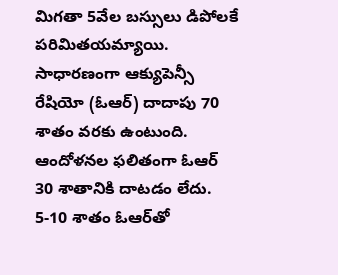మిగతా 5వేల బస్సులు డిపోలకే పరిమితయమ్యాయి. సాధారణంగా ఆక్యుపెన్సీ రేషియో (ఓఆర్) దాదాపు 70 శాతం వరకు ఉంటుంది. ఆందోళనల ఫలితంగా ఓఆర్ 30 శాతానికి దాటడం లేదు. 5-10 శాతం ఓఆర్‌తో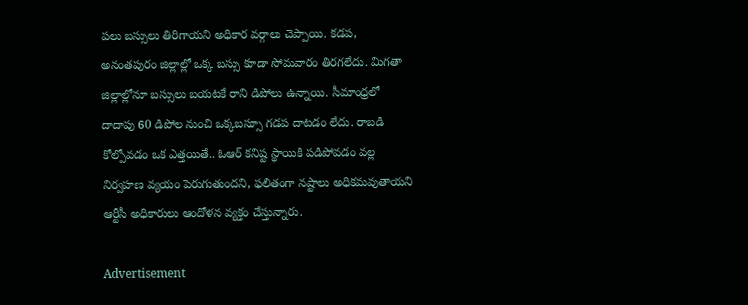పలు బస్సులు తిరిగాయని అధికార వర్గాలు చెప్పాయి. కడప, అనంతపురం జిల్లాల్లో ఒక్క బస్సు కూడా సోమవారం తిరగలేదు. మిగతా జిల్లాల్లోనూ బస్సులు బయటకే రాని డిపోలు ఉన్నాయి. సీమాంధ్రలో దాదాపు 60 డిపోల నుంచి ఒక్కబస్సూ గడప దాటడం లేదు. రాబడి కోల్పోవడం ఒక ఎత్తయితే.. ఓఆర్ కనిష్ట స్థాయికి పడిపోవడం వల్ల నిర్వహణ వ్యయం పెరుగుతుందని, ఫలితంగా నష్టాలు అధికమవుతాయని ఆర్టీసీ అధికారులు ఆందోళన వ్యక్తం చేస్తున్నారు.

Advertisement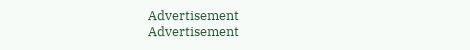Advertisement
Advertisement